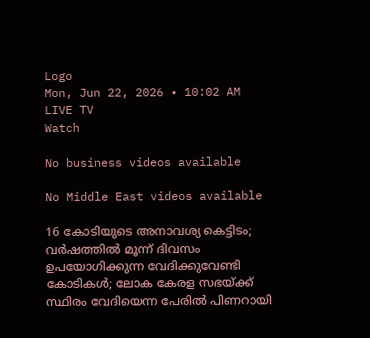Logo
Mon, Jun 22, 2026 • 10:02 AM
LIVE TV
Watch

No business videos available

No Middle East videos available

16 കോടിയുടെ അനാവശ്യ കെട്ടിടം; വര്‍ഷത്തില്‍ മൂന്ന് ദിവസം ഉപയോഗിക്കുന്ന വേദിക്കുവേണ്ടി കോടികള്‍; ലോക കേരള സഭയ്ക്ക് സ്ഥിരം വേദിയെന്ന പേരില്‍ പിണറായി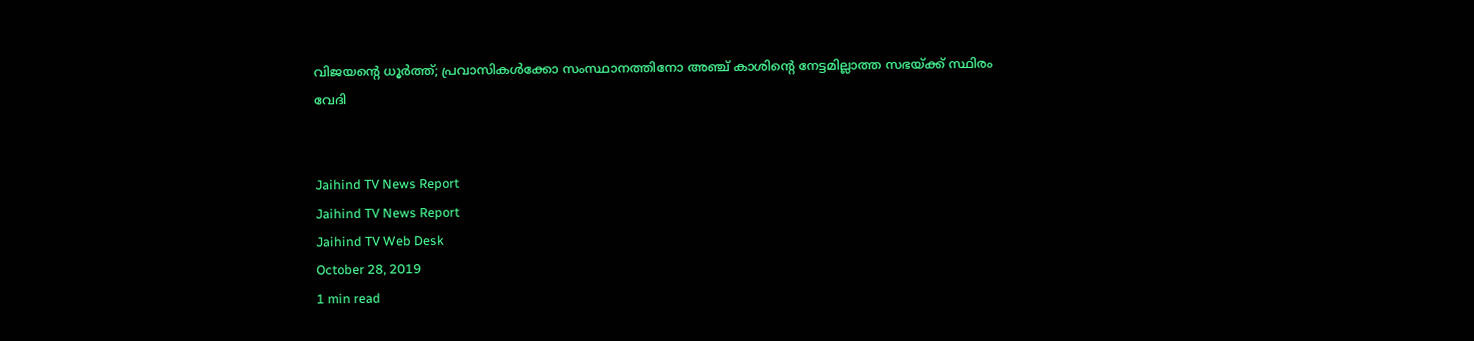വിജയന്റെ ധൂര്‍ത്ത്; പ്രവാസികള്‍ക്കോ സംസ്ഥാനത്തിനോ അഞ്ച് കാശിന്റെ നേട്ടമില്ലാത്ത സഭയ്ക്ക് സ്ഥിരം വേദി


Jaihind TV News Report
Jaihind TV News Report
Jaihind TV Web Desk
October 28, 2019
1 min read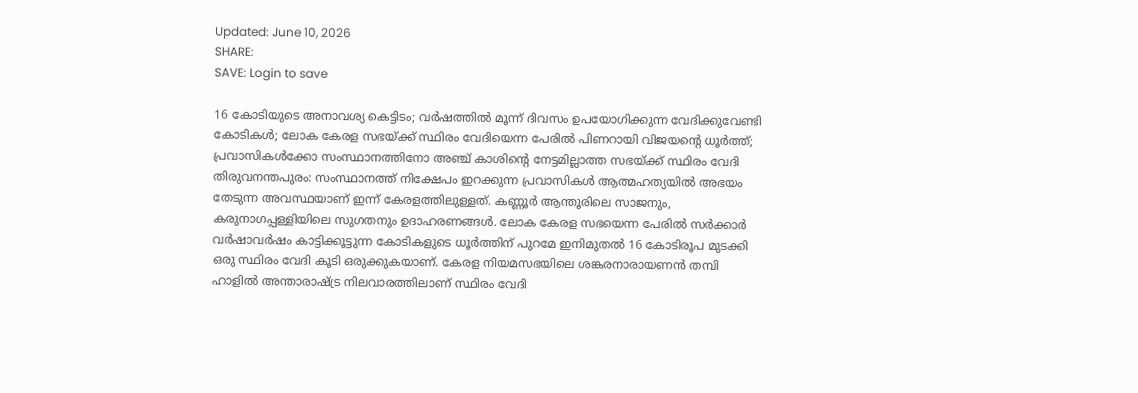Updated: June 10, 2026
SHARE:
SAVE: Login to save

16 കോടിയുടെ അനാവശ്യ കെട്ടിടം; വര്‍ഷത്തില്‍ മൂന്ന് ദിവസം ഉപയോഗിക്കുന്ന വേദിക്കുവേണ്ടി കോടികള്‍; ലോക കേരള സഭയ്ക്ക് സ്ഥിരം വേദിയെന്ന പേരില്‍ പിണറായി വിജയന്റെ ധൂര്‍ത്ത്; പ്രവാസികള്‍ക്കോ സംസ്ഥാനത്തിനോ അഞ്ച് കാശിന്റെ നേട്ടമില്ലാത്ത സഭയ്ക്ക് സ്ഥിരം വേദി
തിരുവനന്തപുരം: സംസ്ഥാനത്ത് നിക്ഷേപം ഇറക്കുന്ന പ്രവാസികള്‍ ആത്മഹത്യയില്‍ അഭയം തേടുന്ന അവസ്ഥയാണ് ഇന്ന് കേരളത്തിലുള്ളത്. കണ്ണൂര്‍ ആന്തൂരിലെ സാജനും, കരുനാഗപ്പള്ളിയിലെ സുഗതനും ഉദാഹരണങ്ങള്‍. ലോക കേരള സഭയെന്ന പേരില്‍ സര്‍ക്കാര്‍ വര്‍ഷാവര്‍ഷം കാട്ടിക്കൂട്ടുന്ന കോടികളുടെ ധൂര്‍ത്തിന് പുറമേ ഇനിമുതല്‍ 16 കോടിരൂപ മുടക്കി ഒരു സ്ഥിരം വേദി കൂടി ഒരുക്കുകയാണ്. കേരള നിയമസഭയിലെ ശങ്കരനാരായണന്‍ തമ്പി ഹാളില്‍ അന്താരാഷ്ട്ര നിലവാരത്തിലാണ് സ്ഥിരം വേദി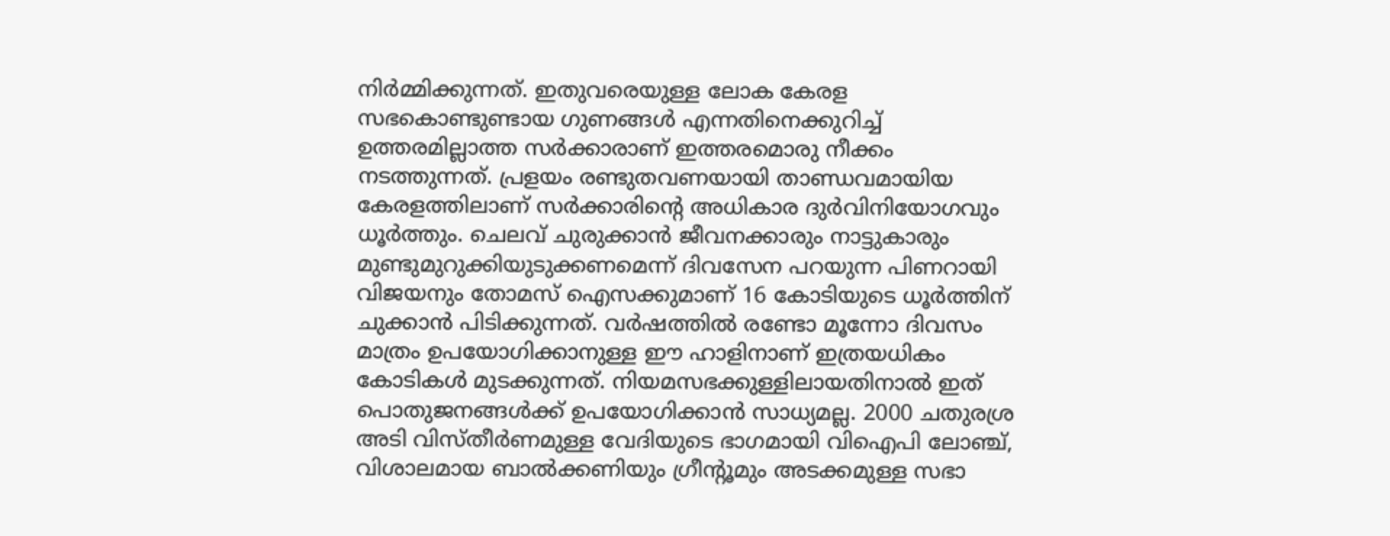നിര്‍മ്മിക്കുന്നത്. ഇതുവരെയുള്ള ലോക കേരള സഭകൊണ്ടുണ്ടായ ഗുണങ്ങള്‍ എന്നതിനെക്കുറിച്ച് ഉത്തരമില്ലാത്ത സര്‍ക്കാരാണ് ഇത്തരമൊരു നീക്കം നടത്തുന്നത്. പ്രളയം രണ്ടുതവണയായി താണ്ഡവമായിയ കേരളത്തിലാണ് സര്‍ക്കാരിന്റെ അധികാര ദുര്‍വിനിയോഗവും ധൂര്‍ത്തും. ചെലവ് ചുരുക്കാന്‍ ജീവനക്കാരും നാട്ടുകാരും മുണ്ടുമുറുക്കിയുടുക്കണമെന്ന് ദിവസേന പറയുന്ന പിണറായി വിജയനും തോമസ് ഐസക്കുമാണ് 16 കോടിയുടെ ധൂര്‍ത്തിന് ചുക്കാന്‍ പിടിക്കുന്നത്. വര്‍ഷത്തില്‍ രണ്ടോ മൂന്നോ ദിവസം മാത്രം ഉപയോഗിക്കാനുള്ള ഈ ഹാളിനാണ് ഇത്രയധികം കോടികള്‍ മുടക്കുന്നത്. നിയമസഭക്കുള്ളിലായതിനാല്‍ ഇത് പൊതുജനങ്ങള്‍ക്ക് ഉപയോഗിക്കാന്‍ സാധ്യമല്ല. 2000 ചതുരശ്ര അടി വിസ്തീര്‍ണമുള്ള വേദിയുടെ ഭാഗമായി വിഐപി ലോഞ്ച്, വിശാലമായ ബാല്‍ക്കണിയും ഗ്രീന്റൂമും അടക്കമുള്ള സഭാ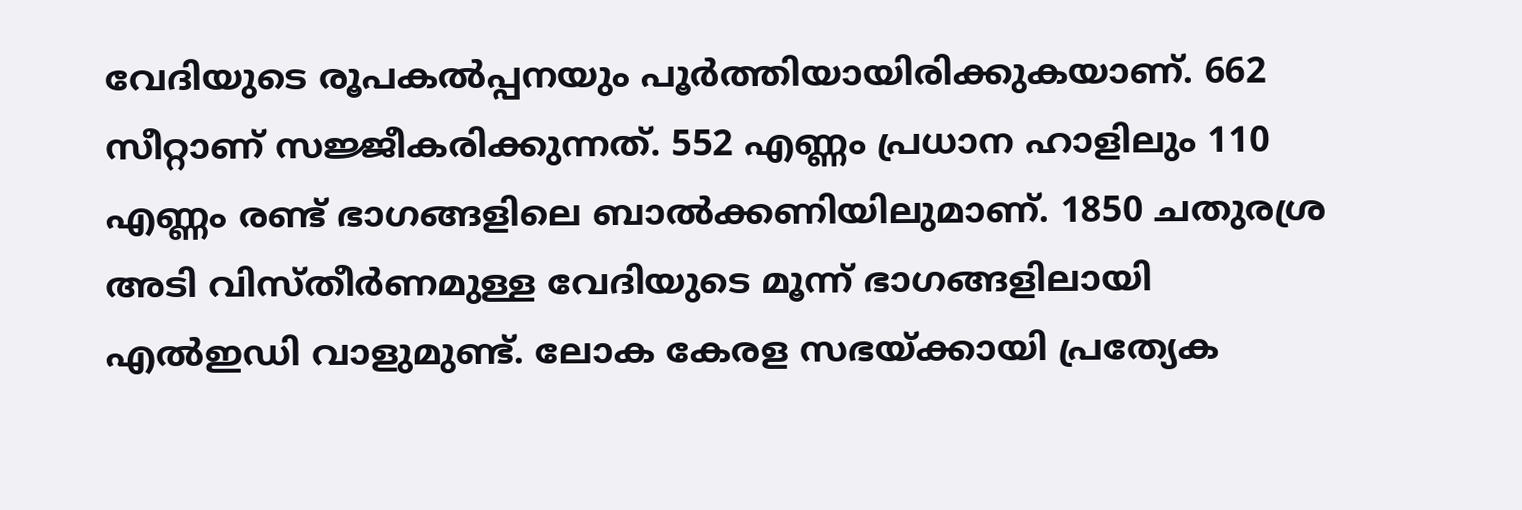വേദിയുടെ രൂപകല്‍പ്പനയും പൂര്‍ത്തിയായിരിക്കുകയാണ്. 662 സീറ്റാണ് സജ്ജീകരിക്കുന്നത്. 552 എണ്ണം പ്രധാന ഹാളിലും 110 എണ്ണം രണ്ട് ഭാഗങ്ങളിലെ ബാല്‍ക്കണിയിലുമാണ്. 1850 ചതുരശ്ര അടി വിസ്തീര്‍ണമുള്ള വേദിയുടെ മൂന്ന് ഭാഗങ്ങളിലായി എല്‍ഇഡി വാളുമുണ്ട്. ലോക കേരള സഭയ്ക്കായി പ്രത്യേക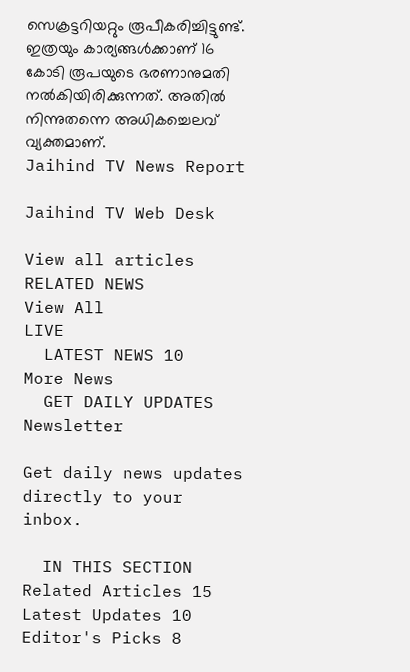സെക്രട്ടറിയറ്റും രൂപീകരിച്ചിട്ടുണ്ട്. ഇത്രയും കാര്യങ്ങള്‍ക്കാണ് 16 കോടി രൂപയുടെ ഭരണാനുമതി നല്‍കിയിരിക്കുന്നത്. അതില്‍ നിന്നുതന്നെ അധികച്ചെലവ് വ്യക്തമാണ്.
Jaihind TV News Report

Jaihind TV Web Desk

View all articles
RELATED NEWS
View All
LIVE
  LATEST NEWS 10
More News
  GET DAILY UPDATES
Newsletter

Get daily news updates directly to your inbox.

  IN THIS SECTION
Related Articles 15
Latest Updates 10
Editor's Picks 8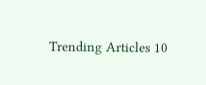Trending Articles 10